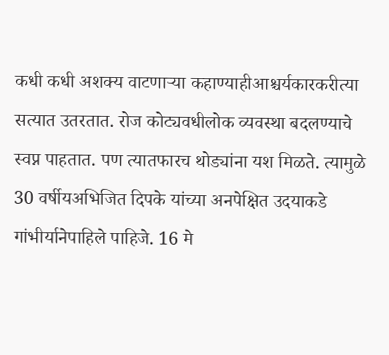कधी कधी अशक्य वाटणाऱ्या कहाण्याहीआश्चर्यकारकरीत्या सत्यात उतरतात. रोज कोट्यवधीलोक व्यवस्था बदलण्याचे स्वप्न पाहतात. पण त्यातफारच थोड्यांना यश मिळते. त्यामुळे 30 वर्षीयअभिजित दिपके यांच्या अनपेक्षित उदयाकडे गांभीर्यानेपाहिले पाहिजे. 16 मे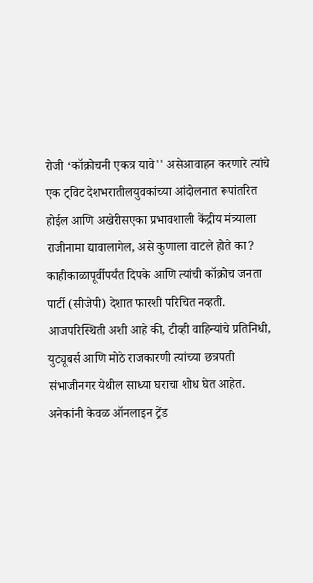रोजी ‘कॉक्रोचनी एकत्र यावे'' असेआवाहन करणारे त्यांचे एक ट्विट देशभरातीलयुवकांच्या आंदोलनात रूपांतरित होईल आणि अखेरीसएका प्रभावशाली केंद्रीय मंत्र्याला राजीनामा द्यावालागेल, असे कुणाला वाटले होते का? काहीकाळापूर्वीपर्यंत दिपके आणि त्यांची कॉक्रोच जनता पार्टी (सीजेपी) देशात फारशी परिचित नव्हती. आजपरिस्थिती अशी आहे की, टीव्ही वाहिन्यांचे प्रतिनिधी, युट्यूबर्स आणि मोठे राजकारणी त्यांच्या छत्रपती संभाजीनगर येथील साध्या घराचा शोध घेत आहेत. अनेकांनी केवळ ऑनलाइन ट्रेंड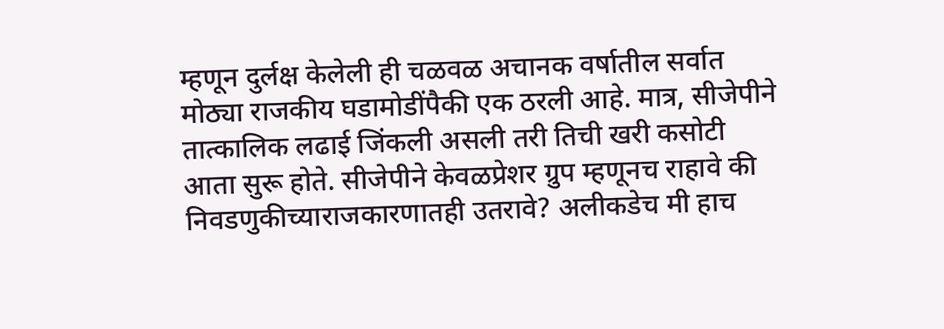म्हणून दुर्लक्ष केलेली ही चळवळ अचानक वर्षातील सर्वात मोठ्या राजकीय घडामोडींपैकी एक ठरली आहे. मात्र, सीजेपीने तात्कालिक लढाई जिंकली असली तरी तिची खरी कसोटी आता सुरू होते. सीजेपीने केवळप्रेशर ग्रुप म्हणूनच राहावे की निवडणुकीच्याराजकारणातही उतरावे? अलीकडेच मी हाच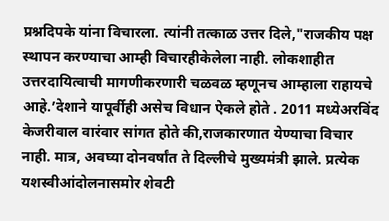प्रश्नदिपके यांना विचारला. त्यांनी तत्काळ उत्तर दिले,"राजकीय पक्ष स्थापन करण्याचा आम्ही विचारहीकेलेला नाही. लोकशाहीत उत्तरदायित्वाची मागणीकरणारी चळवळ म्हणूनच आम्हाला राहायचे आहे.’देशाने यापूर्वीही असेच विधान ऐकले होते . 2011 मध्येअरविंद केजरीवाल वारंवार सांगत होते की,राजकारणात येण्याचा विचार नाही. मात्र, अवघ्या दोनवर्षांत ते दिल्लीचे मुख्यमंत्री झाले. प्रत्येक यशस्वीआंदोलनासमोर शेवटी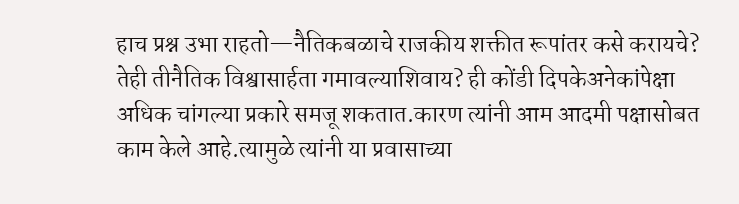हाच प्रश्न उभा राहतो—नैतिकबळाचे राजकीय शक्तीत रूपांतर कसे करायचे? तेही तीनैतिक विश्वासार्हता गमावल्याशिवाय? ही कोंडी दिपकेअनेकांपेक्षा अधिक चांगल्या प्रकारे समजू शकतात.कारण त्यांनी आम आदमी पक्षासोबत काम केले आहे.त्यामुळे त्यांनी या प्रवासाच्या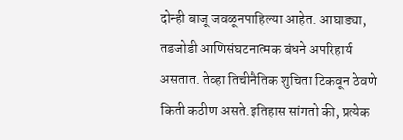दोन्ही बाजू जवळूनपाहिल्या आहेत. आघाड्या, तडजोडी आणिसंघटनात्मक बंधने अपरिहार्य असतात. तेव्हा तिचीनैतिक शुचिता टिकवून ठेवणे किती कठीण असते.इतिहास सांगतो की, प्रत्येक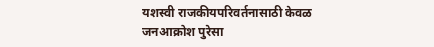यशस्वी राजकीयपरिवर्तनासाठी केवळ जनआक्रोश पुरेसा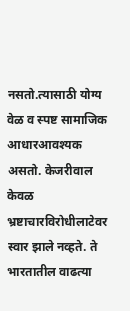नसतो.त्यासाठी योग्य वेळ व स्पष्ट सामाजिक आधारआवश्यक असतो. केजरीवाल केवळ भ्रष्टाचारविरोधीलाटेवर स्वार झाले नव्हते. ते भारतातील वाढत्या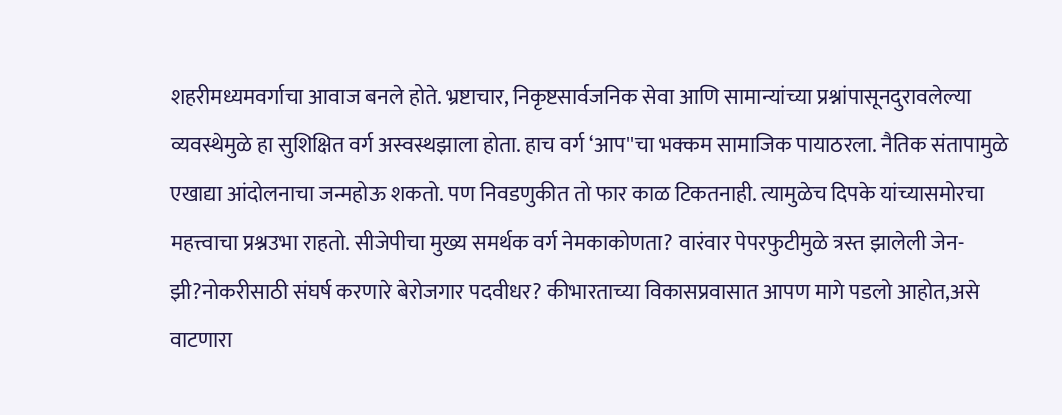शहरीमध्यमवर्गाचा आवाज बनले होते. भ्रष्टाचार, निकृष्टसार्वजनिक सेवा आणि सामान्यांच्या प्रश्नांपासूनदुरावलेल्या व्यवस्थेमुळे हा सुशिक्षित वर्ग अस्वस्थझाला होता. हाच वर्ग ‘आप''चा भक्कम सामाजिक पायाठरला. नैतिक संतापामुळे एखाद्या आंदोलनाचा जन्महोऊ शकतो. पण निवडणुकीत तो फार काळ टिकतनाही. त्यामुळेच दिपके यांच्यासमोरचा महत्त्वाचा प्रश्नउभा राहतो. सीजेपीचा मुख्य समर्थक वर्ग नेमकाकोणता? वारंवार पेपरफुटीमुळे त्रस्त झालेली जेन-झी?नोकरीसाठी संघर्ष करणारे बेरोजगार पदवीधर? कीभारताच्या विकासप्रवासात आपण मागे पडलो आहोत,असे वाटणारा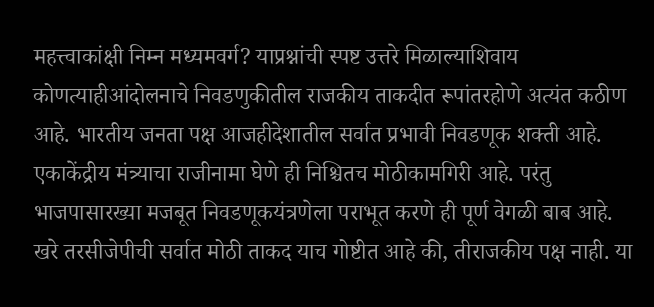महत्त्वाकांक्षी निम्न मध्यमवर्ग? याप्रश्नांची स्पष्ट उत्तरे मिळाल्याशिवाय कोणत्याहीआंदोलनाचे निवडणुकीतील राजकीय ताकदीत रूपांतरहोणे अत्यंत कठीण आहे. भारतीय जनता पक्ष आजहीदेशातील सर्वात प्रभावी निवडणूक शक्ती आहे. एकाकेंद्रीय मंत्र्याचा राजीनामा घेणे ही निश्चितच मोठीकामगिरी आहे. परंतु भाजपासारख्या मजबूत निवडणूकयंत्रणेला पराभूत करणे ही पूर्ण वेगळी बाब आहे. खरे तरसीजेपीची सर्वात मोठी ताकद याच गोष्टीत आहे की, तीराजकीय पक्ष नाही. या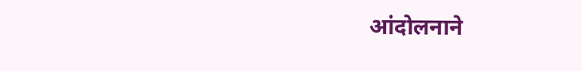आंदोलनाने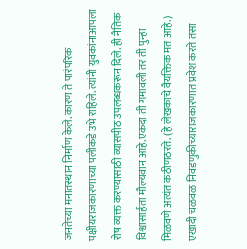जनतेच्या मनातस्थान निर्माण केले. कारण ते पारंपरिक पक्षीयराजकारणाच्या पलीकडे उभे राहिले. त्यांनी युवकांनाआपला रोष व्यक्त करण्यासाठी व्यासपीठ उपलब्धकरून दिले. ही नैतिक विश्वासार्हता मौल्यवान आहे.एकदा ती गमावली तर ती पुन्हा मिळवणे अत्यंत कठीणठरते. (हे लेखकाचे वैयक्तिक मत आहे.) एखादी चळवळ निवडणुकीच्याराजकारणात प्रवेश करते तसा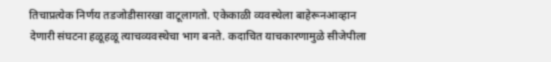तिचाप्रत्येक निर्णय तडजोडीसारखा वाटूलागतो. एकेकाळी व्यवस्थेला बाहेरूनआव्हान देणारी संघटना हळूहळू त्याचव्यवस्थेचा भाग बनते. कदाचित याचकारणामुळे सीजेपीला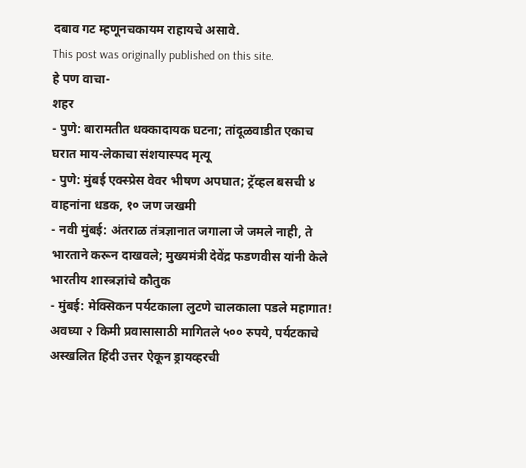दबाव गट म्हणूनचकायम राहायचे असावे.
This post was originally published on this site.
हे पण वाचा-
शहर
- पुणे: बारामतीत धक्कादायक घटना; तांदूळवाडीत एकाच घरात माय-लेकाचा संशयास्पद मृत्यू
- पुणे: मुंबई एक्स्प्रेस वेवर भीषण अपघात; ट्रॅव्हल बसची ४ वाहनांना धडक, १० जण जखमी
- नवी मुंबई: अंतराळ तंत्रज्ञानात जगाला जे जमले नाही, ते भारताने करून दाखवले; मुख्यमंत्री देवेंद्र फडणवीस यांनी केले भारतीय शास्त्रज्ञांचे कौतुक
- मुंबई: मेक्सिकन पर्यटकाला लुटणे चालकाला पडले महागात! अवघ्या २ किमी प्रवासासाठी मागितले ५०० रुपये, पर्यटकाचे अस्खलित हिंदी उत्तर ऐकून ड्रायव्हरची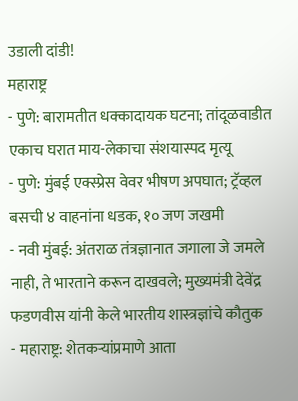उडाली दांडी!
महाराष्ट्र
- पुणे: बारामतीत धक्कादायक घटना; तांदूळवाडीत एकाच घरात माय-लेकाचा संशयास्पद मृत्यू
- पुणे: मुंबई एक्स्प्रेस वेवर भीषण अपघात; ट्रॅव्हल बसची ४ वाहनांना धडक, १० जण जखमी
- नवी मुंबई: अंतराळ तंत्रज्ञानात जगाला जे जमले नाही, ते भारताने करून दाखवले; मुख्यमंत्री देवेंद्र फडणवीस यांनी केले भारतीय शास्त्रज्ञांचे कौतुक
- महाराष्ट्र: शेतकऱ्यांप्रमाणे आता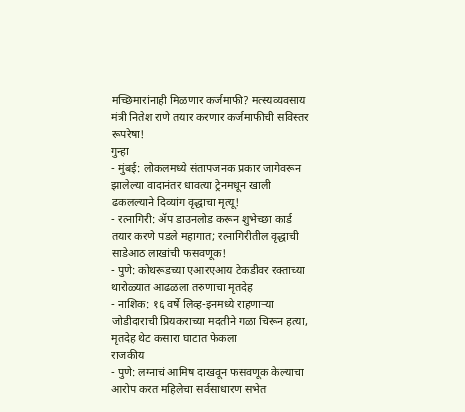मच्छिमारांनाही मिळणार कर्जमाफी? मत्स्यव्यवसाय मंत्री नितेश राणे तयार करणार कर्जमाफीची सविस्तर रूपरेषा!
गुन्हा
- मुंबई: लोकलमध्ये संतापजनक प्रकार जागेवरून झालेल्या वादानंतर धावत्या ट्रेनमधून खाली ढकलल्याने दिव्यांग वृद्धाचा मृत्यू!
- रत्नागिरी: ॲप डाउनलोड करून शुभेच्छा कार्ड तयार करणे पडले महागात; रत्नागिरीतील वृद्धाची साडेआठ लाखांची फसवणूक!
- पुणे: कोथरूडच्या एआरएआय टेकडीवर रक्ताच्या थारोळ्यात आढळला तरुणाचा मृतदेह
- नाशिक: १६ वर्षे लिव्ह-इनमध्ये राहणाऱ्या जोडीदाराची प्रियकराच्या मदतीने गळा चिरून हत्या, मृतदेह थेट कसारा घाटात फेकला
राजकीय
- पुणे: लग्नाचं आमिष दाखवून फसवणूक केल्याचा आरोप करत महिलेचा सर्वसाधारण सभेत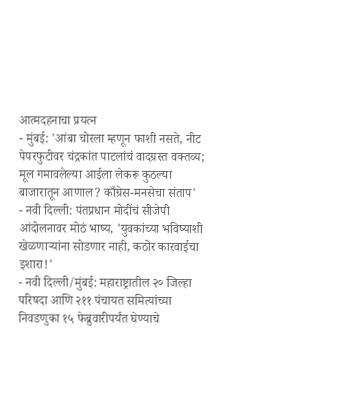आत्मदहनाचा प्रयत्न
- मुंबई: 'आंबा चोरला म्हणून फाशी नसते, नीट पेपरफुटीवर चंद्रकांत पाटलांचं वादग्रस्त वक्तव्य; मूल गमावलेल्या आईला लेकरू कुठल्या बाजारातून आणाल? काँग्रेस-मनसेचा संताप'
- नवी दिल्ली: पंतप्रधान मोदींचं सीजेपी आंदोलनावर मोठं भाष्य, 'युवकांच्या भविष्याशी खेळणाऱ्यांना सोडणार नाही, कठोर कारवाईचा इशारा!'
- नवी दिल्ली/मुंबई: महाराष्ट्रातील २० जिल्हा परिषदा आणि २११ पंचायत समित्यांच्या निवडणुका १५ फेब्रुवारीपर्यंत घेण्याचे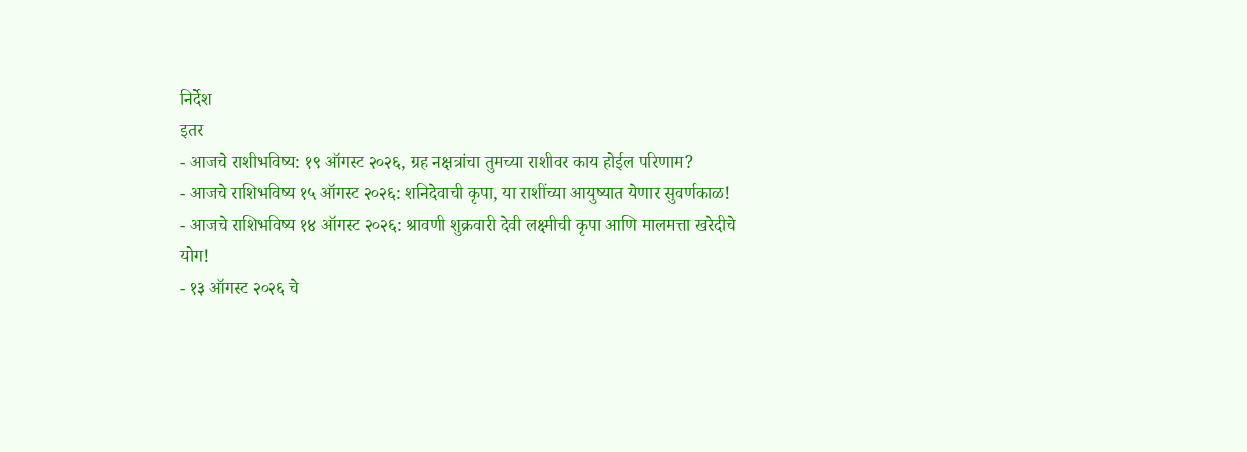निर्देश
इतर
- आजचे राशीभविष्य: १९ ऑगस्ट २०२६, ग्रह नक्षत्रांचा तुमच्या राशीवर काय होईल परिणाम?
- आजचे राशिभविष्य १५ ऑगस्ट २०२६: शनिदेवाची कृपा, या राशींच्या आयुष्यात येणार सुवर्णकाळ!
- आजचे राशिभविष्य १४ ऑगस्ट २०२६: श्रावणी शुक्रवारी देवी लक्ष्मीची कृपा आणि मालमत्ता खरेदीचे योग!
- १३ ऑगस्ट २०२६ चे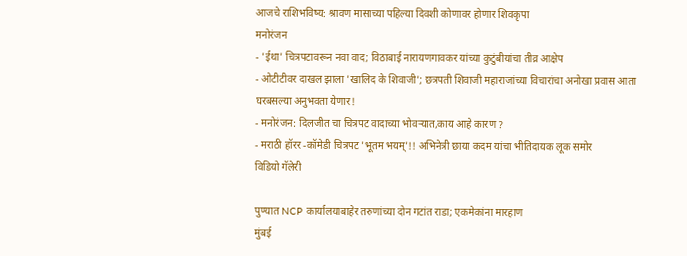आजचे राशिभविष्य: श्रावण मासाच्या पहिल्या दिवशी कोणावर होणार शिवकृपा
मनोरंजन
- 'ईथा' चित्रपटावरून नवा वाद; विठाबाई नारायणगावकर यांच्या कुटुंबीयांचा तीव्र आक्षेप
- ओटीटीवर दाखल झाला 'खालिद के शिवाजी'; छत्रपती शिवाजी महाराजांच्या विचारांचा अनोखा प्रवास आता घरबसल्या अनुभवता येणार!
- मनोरंजन: दिलजीत चा चित्रपट वादाच्या भोवऱ्यात,काय आहे कारण ?
- मराठी हॉरर -कॉमेडी चित्रपट 'भूतम भयम्'!! अभिनेत्री छाया कदम यांचा भीतिदायक लूक समोर
विडियो गॅलेरी

पुण्यात NCP कार्यालयाबाहेर तरुणांच्या दोन गटांत राडा; एकमेकांना मारहाण
मुंबई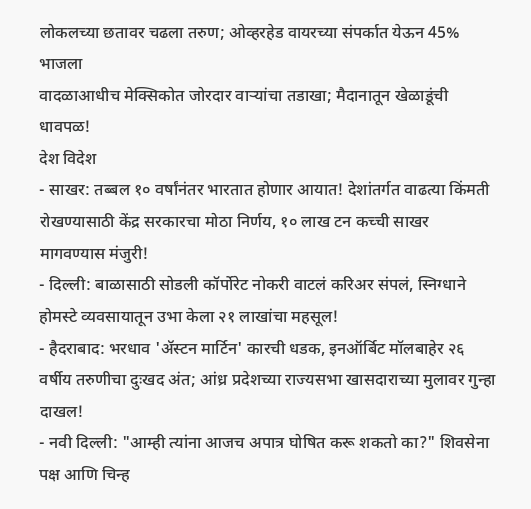लोकलच्या छतावर चढला तरुण; ओव्हरहेड वायरच्या संपर्कात येऊन 45% भाजला
वादळाआधीच मेक्सिकोत जोरदार वाऱ्यांचा तडाखा; मैदानातून खेळाडूंची धावपळ!
देश विदेश
- साखर: तब्बल १० वर्षांनंतर भारतात होणार आयात! देशांतर्गत वाढत्या किंमती रोखण्यासाठी केंद्र सरकारचा मोठा निर्णय, १० लाख टन कच्ची साखर मागवण्यास मंजुरी!
- दिल्ली: बाळासाठी सोडली कॉर्पोरेट नोकरी वाटलं करिअर संपलं, स्निग्धाने होमस्टे व्यवसायातून उभा केला २१ लाखांचा महसूल!
- हैदराबाद: भरधाव 'ॲस्टन मार्टिन' कारची धडक, इनऑर्बिट मॉलबाहेर २६ वर्षीय तरुणीचा दुःखद अंत; आंध्र प्रदेशच्या राज्यसभा खासदाराच्या मुलावर गुन्हा दाखल!
- नवी दिल्ली: "आम्ही त्यांना आजच अपात्र घोषित करू शकतो का?" शिवसेना पक्ष आणि चिन्ह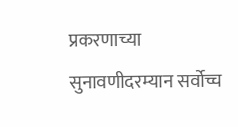प्रकरणाच्या सुनावणीदरम्यान सर्वोच्च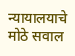न्यायालयाचे मोठे सवाल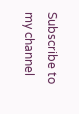Subscribe to my channel